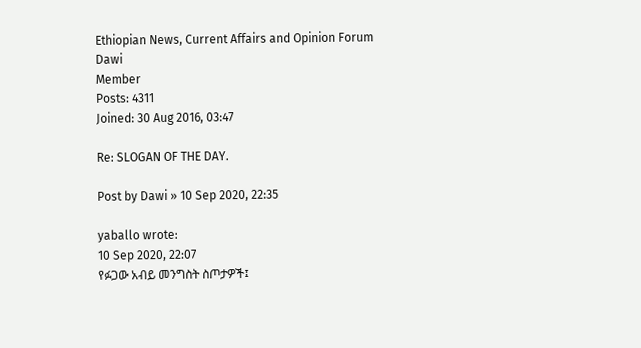Ethiopian News, Current Affairs and Opinion Forum
Dawi
Member
Posts: 4311
Joined: 30 Aug 2016, 03:47

Re: SLOGAN OF THE DAY.

Post by Dawi » 10 Sep 2020, 22:35

yaballo wrote:
10 Sep 2020, 22:07
የፉጋው አብይ መንግስት ስጦታዎች፤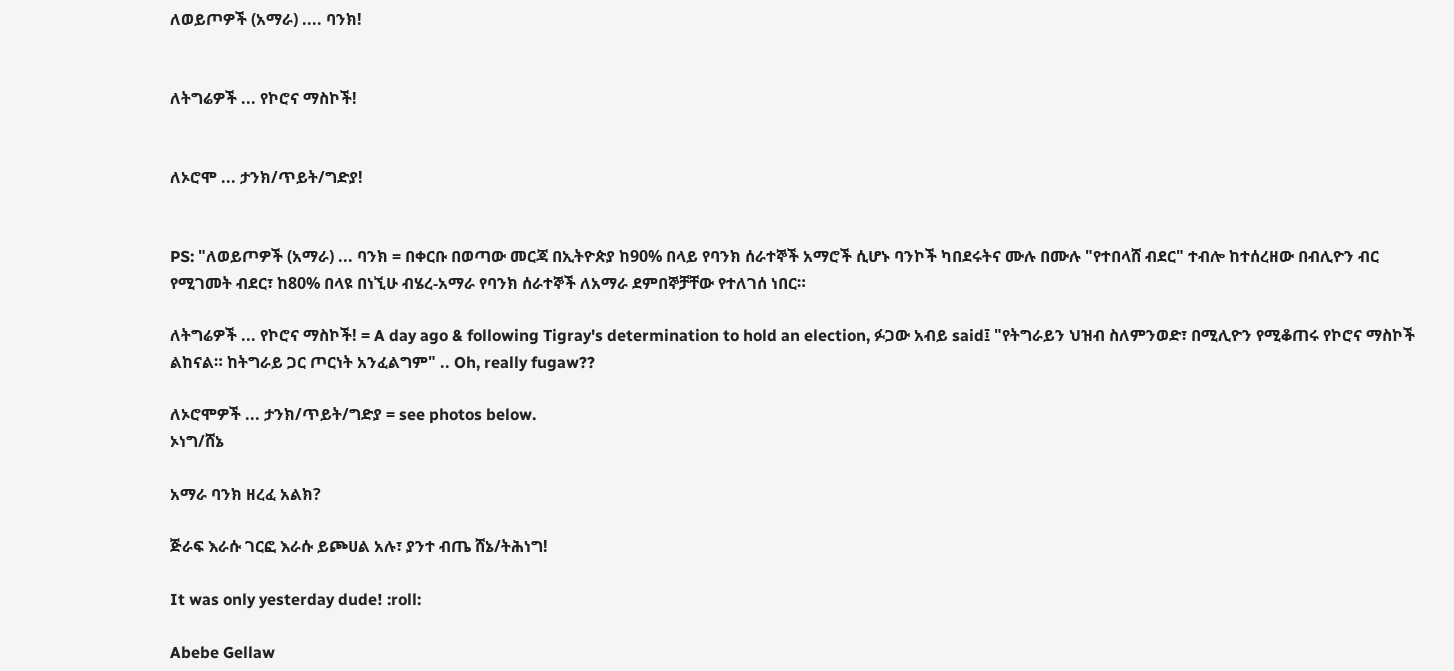ለወይጦዎች (አማራ) .... ባንክ!


ለትግሬዎች ... የኮሮና ማስኮች!


ለኦሮሞ ... ታንክ/ጥይት/ግድያ!


PS: "ለወይጦዎች (አማራ) ... ባንክ = በቀርቡ በወጣው መርጃ በኢትዮጵያ ከ90% በላይ የባንክ ሰራተኞች አማሮች ሲሆኑ ባንኮች ካበደሩትና ሙሉ በሙሉ "የተበላሸ ብደር" ተብሎ ከተሰረዘው በብሊዮን ብር የሚገመት ብደር፣ ከ80% በላዩ በነኚሁ ብሄረ-አማራ የባንክ ሰራተኞች ለአማራ ደምበኞቻቸው የተለገሰ ነበር።

ለትግሬዎች ... የኮሮና ማስኮች! = A day ago & following Tigray's determination to hold an election, ፉጋው አብይ said፤ "የትግራይን ህዝብ ስለምንወድ፣ በሚሊዮን የሚቆጠሩ የኮሮና ማስኮች ልከናል። ከትግራይ ጋር ጦርነት አንፈልግም" .. Oh, really fugaw??

ለኦሮሞዎች ... ታንክ/ጥይት/ግድያ = see photos below.
ኦነግ/ሸኔ

አማራ ባንክ ዘረፈ አልክ?

ጅራፍ እራሱ ገርፎ እራሱ ይጮሀል አሉ፣ ያንተ ብጤ ሸኔ/ትሕነግ!

It was only yesterday dude! :roll:

Abebe Gellaw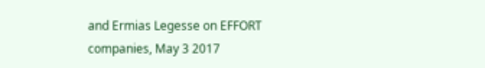and Ermias Legesse on EFFORT companies, May 3 2017